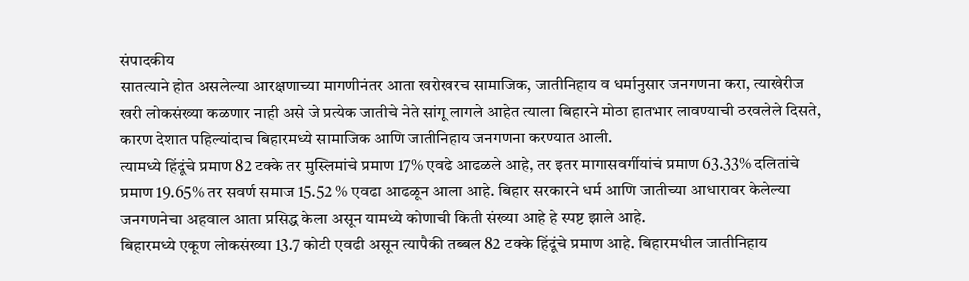संपादकीय
सातत्याने होत असलेल्या आरक्षणाच्या मागणीनंतर आता खरोखरच सामाजिक, जातीनिहाय व धर्मानुसार जनगणना करा, त्याखेरीज खरी लोकसंख्या कळणार नाही असे जे प्रत्येक जातीचे नेते सांगू लागले आहेत त्याला बिहारने मोठा हातभार लावण्याची ठरवलेले दिसते, कारण देशात पहिल्यांदाच बिहारमध्ये सामाजिक आणि जातीनिहाय जनगणना करण्यात आली.
त्यामध्ये हिंदूंचे प्रमाण 82 टक्के तर मुस्लिमांचे प्रमाण 17% एवढे आढळले आहे, तर इतर मागासवर्गीयांचं प्रमाण 63.33% दलितांचे प्रमाण 19.65% तर सवर्ण समाज 15.52 % एवढा आढळून आला आहे. बिहार सरकारने धर्म आणि जातीच्या आधारावर केलेल्या जनगणनेचा अहवाल आता प्रसिद्ध केला असून यामध्ये कोणाची किती संख्या आहे हे स्पष्ट झाले आहे.
बिहारमध्ये एकूण लोकसंख्या 13.7 कोटी एवढी असून त्यापैकी तब्बल 82 टक्के हिंदूंचे प्रमाण आहे. बिहारमधील जातीनिहाय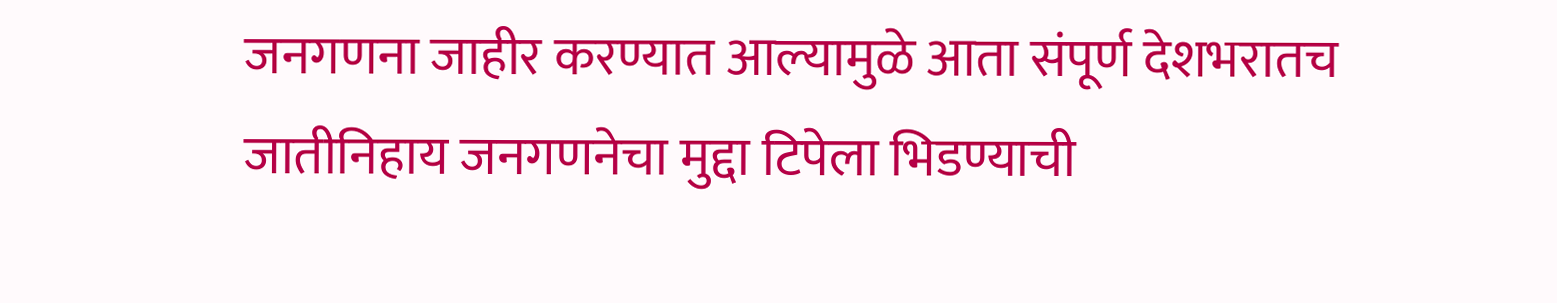जनगणना जाहीर करण्यात आल्यामुळे आता संपूर्ण देशभरातच जातीनिहाय जनगणनेचा मुद्दा टिपेला भिडण्याची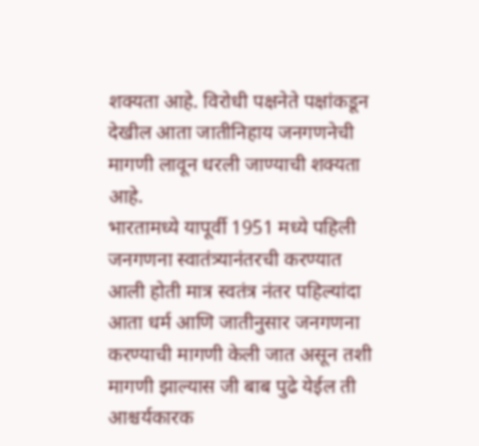शक्यता आहे. विरोधी पक्षनेते पक्षांकडून देखील आता जातीनिहाय जनगणनेची मागणी लावून धरली जाण्याची शक्यता आहे.
भारतामध्ये यापूर्वी 1951 मध्ये पहिली जनगणना स्वातंत्र्यानंतरची करण्यात आली होती मात्र स्वतंत्र नंतर पहिल्यांदा आता धर्म आणि जातीनुसार जनगणना करण्याची मागणी केली जात असून तशी मागणी झाल्यास जी बाब पुढे येईल ती आश्चर्यकारक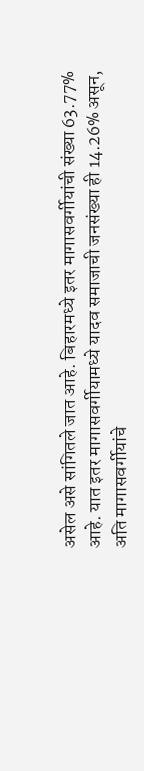असेल असे सांगितले जात आहे. बिहारमध्ये इतर मागासवर्गीयांची संख्या 63.77% आहे. यात इतर मागासवर्गीयामध्ये यादव समाजाची जनसंख्या ही 14.26% असून, अति मागासवर्गीयांचे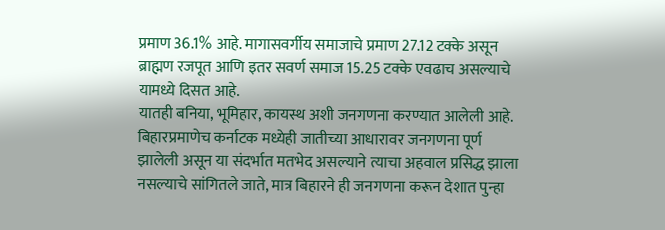प्रमाण 36.1% आहे. मागासवर्गीय समाजाचे प्रमाण 27.12 टक्के असून ब्राह्मण रजपूत आणि इतर सवर्ण समाज 15.25 टक्के एवढाच असल्याचे यामध्ये दिसत आहे.
यातही बनिया, भूमिहार, कायस्थ अशी जनगणना करण्यात आलेली आहे. बिहारप्रमाणेच कर्नाटक मध्येही जातीच्या आधारावर जनगणना पूर्ण झालेली असून या संदर्भात मतभेद असल्याने त्याचा अहवाल प्रसिद्ध झाला नसल्याचे सांगितले जाते, मात्र बिहारने ही जनगणना करून देशात पुन्हा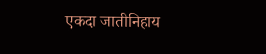एकदा जातीनिहाय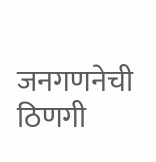जनगणनेची ठिणगी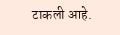टाकली आहे.